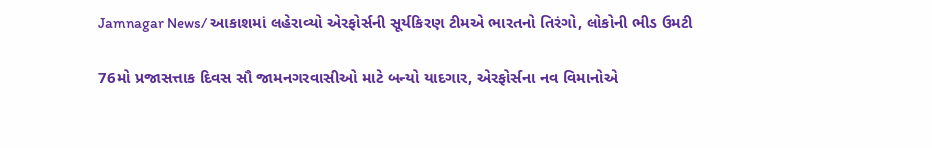Jamnagar News/ આકાશમાં લહેરાવ્યો એરફોર્સની સૂર્યકિરણ ટીમએ ભારતનો તિરંગો, લોકોની ભીડ ઉમટી

76મો પ્રજાસત્તાક દિવસ સૌ જામનગરવાસીઓ માટે બન્યો યાદગાર, એરફોર્સના નવ વિમાનોએ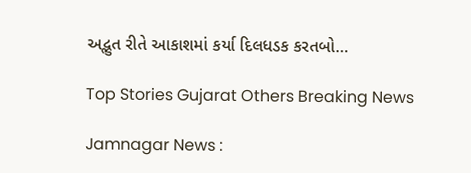અદ્ભુત રીતે આકાશમાં કર્યા દિલધડક કરતબો…

Top Stories Gujarat Others Breaking News

Jamnagar News :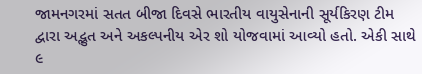જામનગરમાં સતત બીજા દિવસે ભારતીય વાયુસેનાની સૂર્યકિરણ ટીમ દ્વારા અદ્ભુત અને અકલ્પનીય એર શો યોજવામાં આવ્યો હતો. એકી સાથે ૯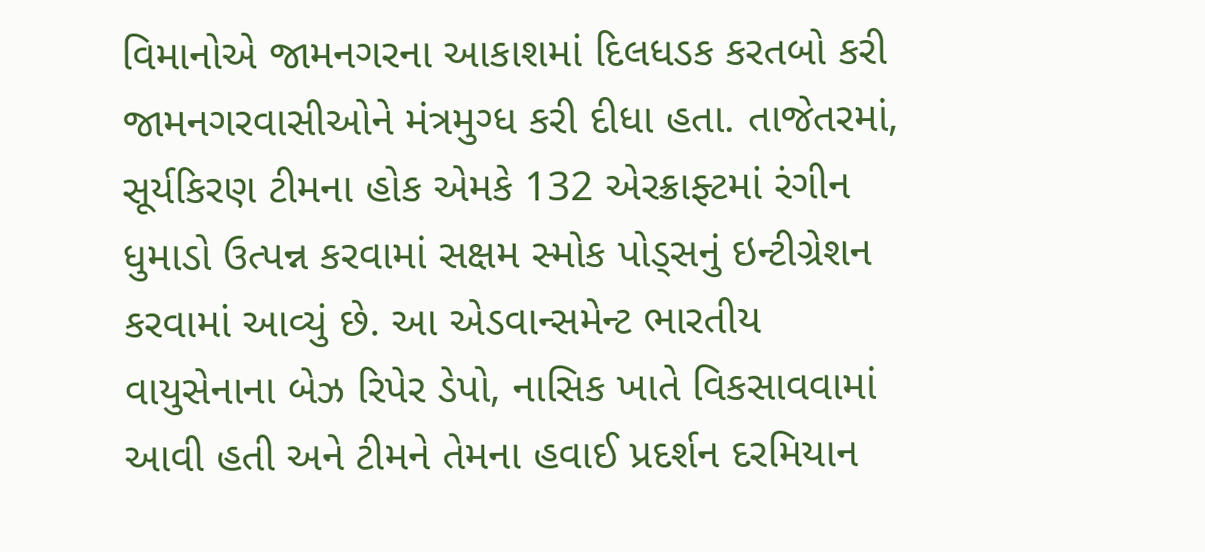વિમાનોએ જામનગરના આકાશમાં દિલધડક કરતબો કરી જામનગરવાસીઓને મંત્રમુગ્ધ કરી દીધા હતા. તાજેતરમાં, સૂર્યકિરણ ટીમના હોક એમકે 132 એરક્રાફ્ટમાં રંગીન ધુમાડો ઉત્પન્ન કરવામાં સક્ષમ સ્મોક પોડ્સનું ઇન્ટીગ્રેશન કરવામાં આવ્યું છે. આ એડવાન્સમેન્ટ ભારતીય વાયુસેનાના બેઝ રિપેર ડેપો, નાસિક ખાતે વિકસાવવામાં આવી હતી અને ટીમને તેમના હવાઈ પ્રદર્શન દરમિયાન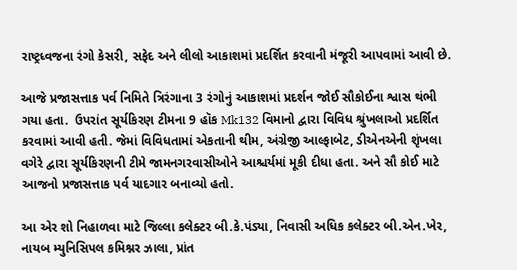રાષ્ટ્રધ્વજના રંગો કેસરી, સફેદ અને લીલો આકાશમાં પ્રદર્શિત કરવાની મંજૂરી આપવામાં આવી છે.

આજે પ્રજાસત્તાક પર્વ નિમિતે ત્રિરંગાના 3 રંગોનું આકાશમાં પ્રદર્શન જોઈ સૌકોઈના શ્વાસ થંભી ગયા હતા.  ઉપરાંત સૂર્યકિરણ ટીમના 9 હૉક Mk132 વિમાનો દ્વારા વિવિધ શ્રુંખલાઓ પ્રદર્શિત કરવામાં આવી હતી. જેમાં વિવિધતામાં એકતાની થીમ, અંગ્રેજી આલ્ફાબેટ, ડીએનએની શૃંખલા વગેરે દ્વારા સૂર્યકિરણની ટીમે જામનગરવાસીઓને આશ્ચર્યમાં મૂકી દીધા હતા. અને સૌ કોઈ માટે આજનો પ્રજાસત્તાક પર્વ યાદગાર બનાવ્યો હતો.

આ એર શો નિહાળવા માટે જિલ્લા કલેક્ટર બી.કે.પંડ્યા, નિવાસી અધિક કલેક્ટર બી.એન.ખેર, નાયબ મ્યુનિસિપલ કમિશ્નર ઝાલા, પ્રાંત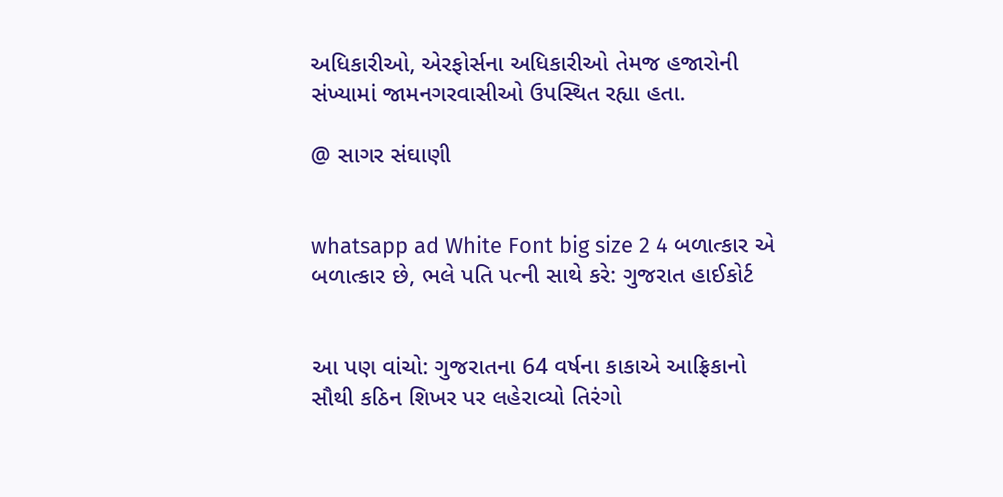અધિકારીઓ, એરફોર્સના અધિકારીઓ તેમજ હજારોની સંખ્યામાં જામનગરવાસીઓ ઉપસ્થિત રહ્યા હતા.

@ સાગર સંઘાણી


whatsapp ad White Font big size 2 4 બળાત્કાર એ બળાત્કાર છે, ભલે પતિ પત્ની સાથે કરે: ગુજરાત હાઈકોર્ટ


આ પણ વાંચો: ગુજરાતના 64 વર્ષના કાકાએ આફ્રિકાનો સૌથી કઠિન શિખર પર લહેરાવ્યો તિરંગો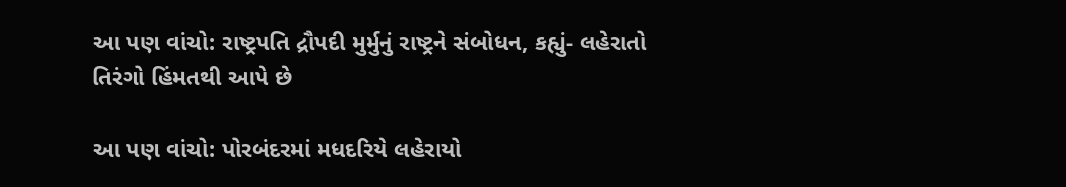આ પણ વાંચો: રાષ્ટ્રપતિ દ્રૌપદી મુર્મુનું રાષ્ટ્રને સંબોધન, કહ્યું- લહેરાતો તિરંગો હિંમતથી આપે છે

આ પણ વાંચો: પોરબંદરમાં મધદરિયે લહેરાયો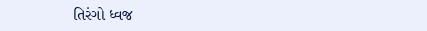તિરંગો ધ્વજ